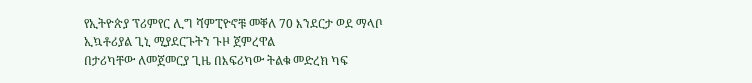የኢትዮጵያ ፕሪምየር ሊግ ሻምፒዮኖቹ መቐለ 70 እንደርታ ወደ ማላቦ ኢኳቶሪያል ጊኒ ሚያደርጉትን ጉዞ ጀምረዋል
በታሪካቸው ለመጀመርያ ጊዜ በእፍሪካው ትልቁ መድረክ ካፍ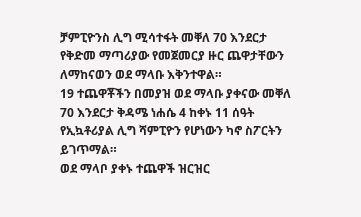ቻምፒዮንስ ሊግ ሚሳተፋት መቐለ 70 እንደርታ የቅድመ ማጣሪያው የመጀመርያ ዙር ጨዋታቸውን ለማከናወን ወደ ማላቡ እቅንተዋል።
19 ተጨዋቾችን በመያዝ ወደ ማላቡ ያቀናው መቐለ 70 እንደርታ ቅዳሜ ነሐሴ 4 ከቀኑ 11 ሰዓት የኢኳቶሪያል ሊግ ሻምፒዮን የሆነውን ካኖ ስፖርትን ይገጥማል።
ወደ ማላቦ ያቀኑ ተጨዋች ዝርዝር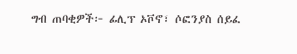ግብ ጠባቂዎች፦ ፊሊፕ ኦቮኖ፣ ሶፎንያስ ሰይፈ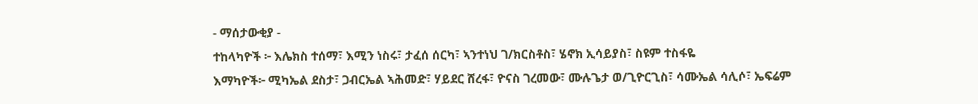- ማሰታውቂያ -
ተከላካዮች ፦ እሌክስ ተሰማ፣ እሚን ነስሩ፣ ታፈሰ ሰርካ፣ ኣንተነህ ገ/ክርስቶስ፣ ሄኖክ ኢሳይያስ፣ ስዩም ተስፋዬ
እማካዮች፦ ሚካኤል ደስታ፣ ጋብርኤል ኣሕመድ፣ ሃይደር ሸረፋ፣ ዮናስ ገረመው፣ ሙሉጌታ ወ/ጊዮርጊስ፣ ሳሙኤል ሳሊሶ፣ ኤፍሬም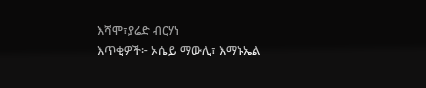እሻሞ፣ያሬድ ብርሃነ
እጥቂዎች፦ ኦሴይ ማውሊ፣ እማኑኤል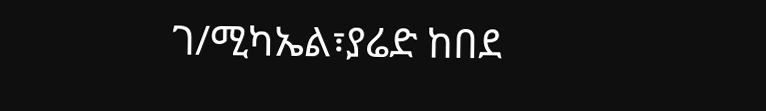ገ/ሚካኤል፣ያሬድ ከበደ